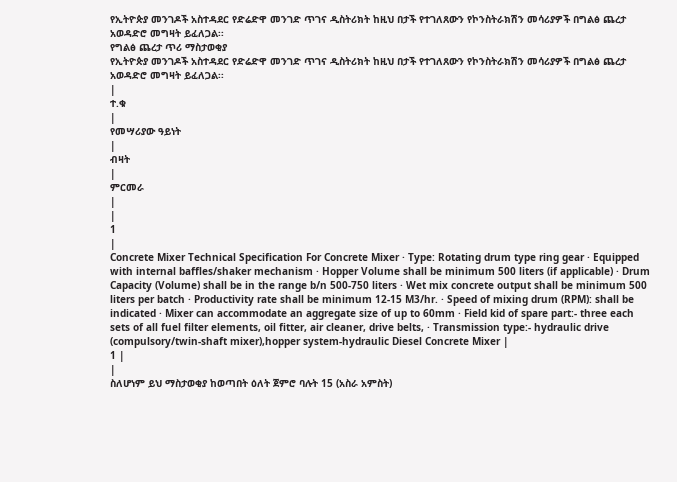የኢትዮጵያ መንገዶች አስተዳደር የድሬድዋ መንገድ ጥገና ዲስትሪክት ከዚህ በታች የተገለጸውን የኮንስትራክሽን መሳሪያዎች በግልፅ ጨረታ አወዳድሮ መግዛት ይፈለጋል፡፡
የግልፅ ጨረታ ጥሪ ማስታወቂያ
የኢትዮጵያ መንገዶች አስተዳደር የድሬድዋ መንገድ ጥገና ዲስትሪክት ከዚህ በታች የተገለጸውን የኮንስትራክሽን መሳሪያዎች በግልፅ ጨረታ አወዳድሮ መግዛት ይፈለጋል፡፡
|
ተ.ቁ
|
የመሣሪያው ዓይነት
|
ብዛት
|
ምርመራ
|
|
1
|
Concrete Mixer Technical Specification For Concrete Mixer · Type: Rotating drum type ring gear · Equipped with internal baffles/shaker mechanism · Hopper Volume shall be minimum 500 liters (if applicable) · Drum Capacity (Volume) shall be in the range b/n 500-750 liters · Wet mix concrete output shall be minimum 500 liters per batch · Productivity rate shall be minimum 12-15 M3/hr. · Speed of mixing drum (RPM): shall be indicated · Mixer can accommodate an aggregate size of up to 60mm · Field kid of spare part:- three each sets of all fuel filter elements, oil fitter, air cleaner, drive belts, · Transmission type:- hydraulic drive (compulsory/twin-shaft mixer),hopper system-hydraulic Diesel Concrete Mixer |
1 |
|
ስለሆነም ይህ ማስታወቂያ ከወጣበት ዕለት ጀምሮ ባሉት 15 (አስራ አምስት)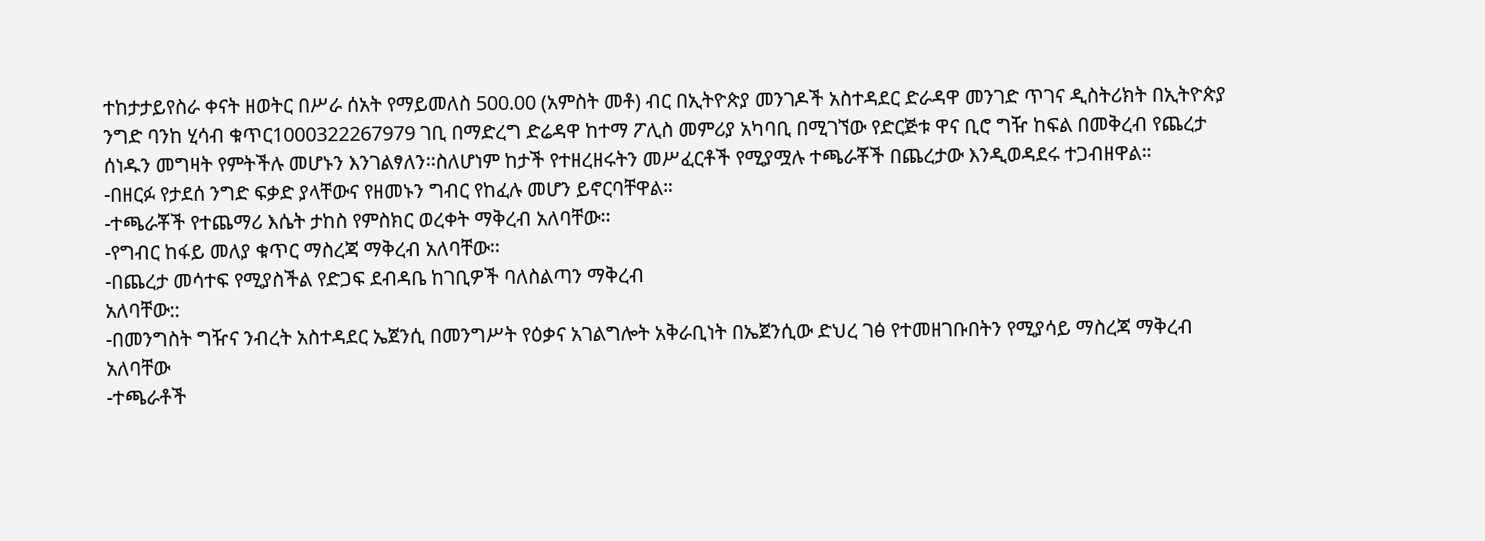ተከታታይየስራ ቀናት ዘወትር በሥራ ሰአት የማይመለስ 500.00 (አምስት መቶ) ብር በኢትዮጵያ መንገዶች አስተዳደር ድራዳዋ መንገድ ጥገና ዲስትሪክት በኢትዮጵያ ንግድ ባንከ ሂሳብ ቁጥር1000322267979 ገቢ በማድረግ ድሬዳዋ ከተማ ፖሊስ መምሪያ አካባቢ በሚገኘው የድርጅቱ ዋና ቢሮ ግዥ ከፍል በመቅረብ የጨረታ ሰነዱን መግዛት የምትችሉ መሆኑን እንገልፃለን፡፡ስለሆነም ከታች የተዘረዘሩትን መሥፈርቶች የሚያሟሉ ተጫራቾች በጨረታው እንዲወዳደሩ ተጋብዘዋል።
-በዘርፉ የታደሰ ንግድ ፍቃድ ያላቸውና የዘመኑን ግብር የከፈሉ መሆን ይኖርባቸዋል።
-ተጫራቾች የተጨማሪ እሴት ታከስ የምስክር ወረቀት ማቅረብ አለባቸው፡፡
-የግብር ከፋይ መለያ ቁጥር ማስረጃ ማቅረብ አለባቸው፡፡
-በጨረታ መሳተፍ የሚያስችል የድጋፍ ደብዳቤ ከገቢዎች ባለስልጣን ማቅረብ
አለባቸው::
-በመንግስት ግዥና ንብረት አስተዳደር ኤጀንሲ በመንግሥት የዕቃና አገልግሎት አቅራቢነት በኤጀንሲው ድህረ ገፅ የተመዘገቡበትን የሚያሳይ ማስረጃ ማቅረብ አለባቸው
-ተጫራቶች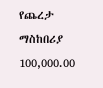የጨረታ ማስከበሪያ 100,000.00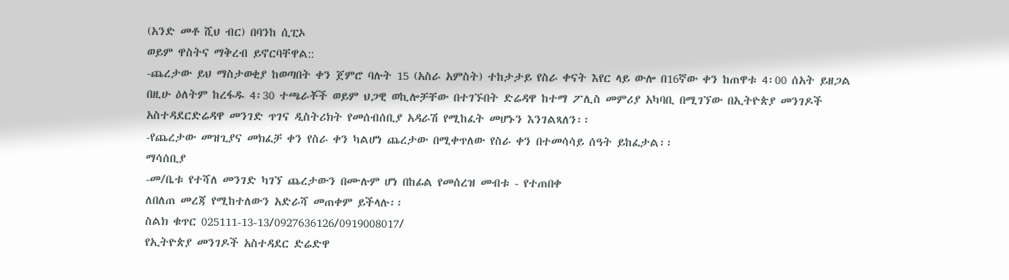(አንድ መቶ ሺህ ብር) በባንከ ሲፒኦ
ወይም ዋስትና ማቅረብ ይኖርባቸዋል::
-ጨረታው ይህ ማስታወቂያ ከወጣበት ቀን ጀምሮ ባሉት 15 (አስራ አምስት) ተከታታይ የስራ ቀናት እየር ላይ ውሎ በ16ኛው ቀን ከጠዋቱ 4፡00 ሰአት ይዘጋል በዚሁ ዕለትም ከረፋዱ 4፡30 ተጫራቾች ወይም ህጋዊ ወኪሎቻቸው በተገኙበት ድሬዳዋ ከተማ ፖሊስ መምሪያ አካባቢ በሚገኘው በኢትዮጵያ መንገዶች አስተዳደርድሬዳዋ መንገድ ጥገና ዲስትሪክት የመሰብሰቢያ አዳራሽ የሚከፈት መሆኑን እንገልጻለን፡፡
-የጨረታው መዝጊያና መክፈቻ ቀን የስራ ቀን ካልሆነ ጨረታው በሚቀጥለው የስራ ቀን በተመሳሳይ ሰዓት ይከፈታል፡፡
ማሳሰቢያ
-መ/ቤቱ የተሻለ መንገድ ካገኘ ጨረታውን በሙሉም ሆነ በከፊል የመሰረዝ መብቱ - የተጠበቀ
ለበለጠ መረጃ የሚከተለውን አድራሻ መጠቀም ይችላሉ፡፡
ስልክ ቁጥር 025111-13-13/0927636126/0919008017/
የኢትዮጵያ መንገዶች አስተዳደር ድሬድዋ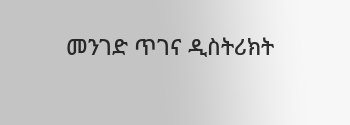መንገድ ጥገና ዲስትሪክት